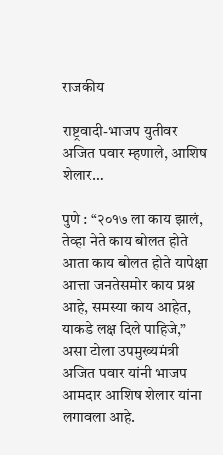राजकीय

राष्ट्रवादी-भाजप युतीवर अजित पवार म्हणाले, आशिष शेलार…

पुणे : “२०१७ ला काय झालं, तेव्हा नेते काय बोलत होते आता काय बोलत होते यापेक्षा आत्ता जनतेसमोर काय प्रश्न आहे, समस्या काय आहेत, याकडे लक्ष दिले पाहिजे,” असा टोला उपमुख्यमंत्री अजित पवार यांनी भाजप आमदार आशिष शेलार यांना लगावला आहे.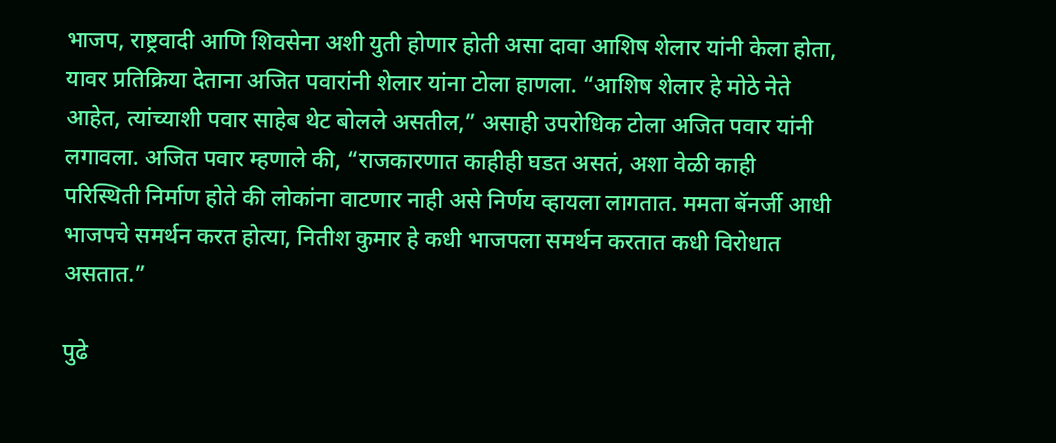भाजप, राष्ट्रवादी आणि शिवसेना अशी युती होणार होती असा दावा आशिष शेलार यांनी केला होता, यावर प्रतिक्रिया देताना अजित पवारांनी शेलार यांना टोला हाणला. “आशिष शेलार हे मोठे नेते आहेत, त्यांच्याशी पवार साहेब थेट बोलले असतील,” असाही उपरोधिक टोला अजित पवार यांनी लगावला. अजित पवार म्हणाले की, “राजकारणात काहीही घडत असतं, अशा वेळी काही परिस्थिती निर्माण होते की लोकांना वाटणार नाही असे निर्णय व्हायला लागतात. ममता बॅनर्जी आधी भाजपचे समर्थन करत होत्या, नितीश कुमार हे कधी भाजपला समर्थन करतात कधी विरोधात असतात.”

पुढे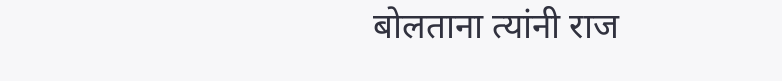बोलताना त्यांनी राज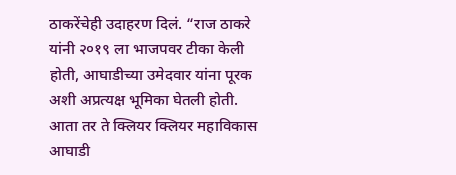ठाकरेंचेही उदाहरण दिलं. “राज ठाकरे यांनी २०१९ ला भाजपवर टीका केली होती, आघाडीच्या उमेदवार यांना पूरक अशी अप्रत्यक्ष भूमिका घेतली होती. आता तर ते क्लियर क्लियर महाविकास आघाडी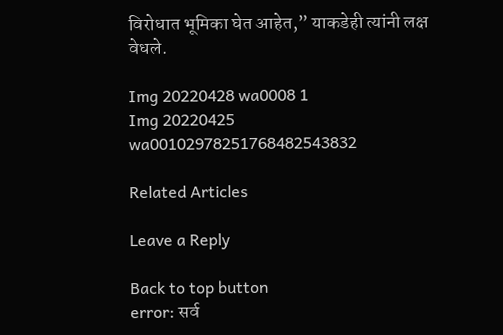विरोधात भूमिका घेत आहेत,” याकडेही त्यांनी लक्ष वेधले.

Img 20220428 wa0008 1
Img 20220425 wa00102978251768482543832

Related Articles

Leave a Reply

Back to top button
error: सर्व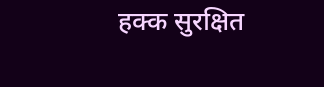हक्क सुरक्षित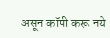असून कॉपी करू नये